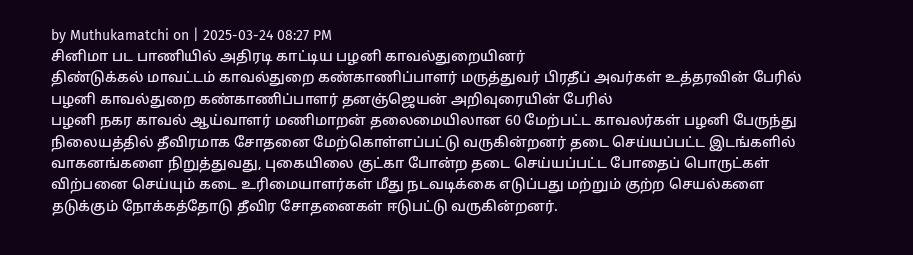by Muthukamatchi on | 2025-03-24 08:27 PM
சினிமா பட பாணியில் அதிரடி காட்டிய பழனி காவல்துறையினர்
திண்டுக்கல் மாவட்டம் காவல்துறை கண்காணிப்பாளர் மருத்துவர் பிரதீப் அவர்கள் உத்தரவின் பேரில் பழனி காவல்துறை கண்காணிப்பாளர் தனஞ்ஜெயன் அறிவுரையின் பேரில்
பழனி நகர காவல் ஆய்வாளர் மணிமாறன் தலைமையிலான 60 மேற்பட்ட காவலர்கள் பழனி பேருந்து நிலையத்தில் தீவிரமாக சோதனை மேற்கொள்ளப்பட்டு வருகின்றனர் தடை செய்யப்பட்ட இடங்களில் வாகனங்களை நிறுத்துவது, புகையிலை குட்கா போன்ற தடை செய்யப்பட்ட போதைப் பொருட்கள் விற்பனை செய்யும் கடை உரிமையாளர்கள் மீது நடவடிக்கை எடுப்பது மற்றும் குற்ற செயல்களை தடுக்கும் நோக்கத்தோடு தீவிர சோதனைகள் ஈடுபட்டு வருகின்றனர்.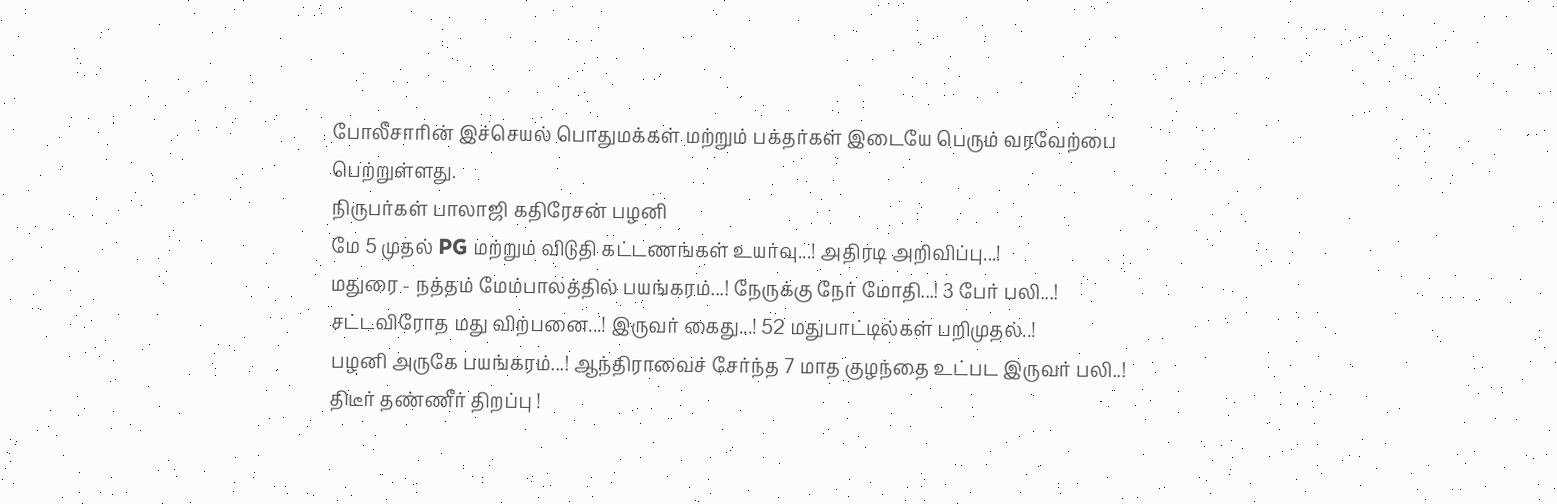போலீசாரின் இச்செயல் பொதுமக்கள் மற்றும் பக்தர்கள் இடையே பெரும் வரவேற்பை பெற்றுள்ளது.
நிருபர்கள் பாலாஜி கதிரேசன் பழனி
மே 5 முதல் PG மற்றும் விடுதி கட்டணங்கள் உயர்வு...! அதிரடி அறிவிப்பு...!
மதுரை - நத்தம் மேம்பாலத்தில் பயங்கரம்...! நேருக்கு நேர் மோதி...! 3 பேர் பலி...!
சட்டவிரோத மது விற்பனை...! இருவர் கைது...! 52 மதுபாட்டில்கள் பறிமுதல்..!
பழனி அருகே பயங்கரம்...! ஆந்திராவைச் சேர்ந்த 7 மாத குழந்தை உட்பட இருவர் பலி..!
திடீர் தண்ணீர் திறப்பு !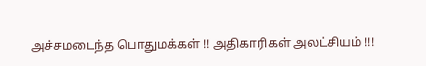அச்சமடைந்த பொதுமக்கள் !! அதிகாரிகள் அலட்சியம் !!!